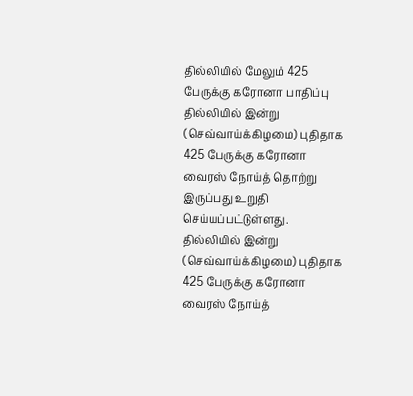தில்லியில் மேலும் 425 பேருக்கு கரோனா பாதிப்பு
தில்லியில் இன்று (செவ்வாய்க்கிழமை) புதிதாக 425 பேருக்கு கரோனா வைரஸ் நோய்த் தொற்று இருப்பது உறுதி செய்யப்பட்டுள்ளது.
தில்லியில் இன்று (செவ்வாய்க்கிழமை) புதிதாக 425 பேருக்கு கரோனா வைரஸ் நோய்த்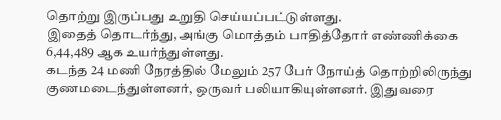தொற்று இருப்பது உறுதி செய்யப்பட்டுள்ளது.
இதைத் தொடர்ந்து, அங்கு மொத்தம் பாதித்தோர் எண்ணிக்கை 6,44,489 ஆக உயர்ந்துள்ளது.
கடந்த 24 மணி நேரத்தில் மேலும் 257 பேர் நோய்த் தொற்றிலிருந்து குணமடைந்துள்ளனர், ஒருவர் பலியாகியுள்ளனர். இதுவரை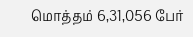மொத்தம் 6,31,056 பேர்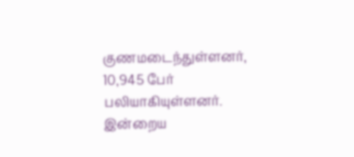குணமடைந்துள்ளனர், 10,945 பேர் பலியாகியுள்ளனர்.
இன்றைய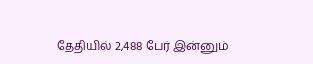தேதியில் 2,488 பேர் இன்னும்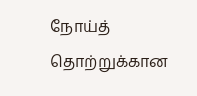நோய்த் தொற்றுக்கான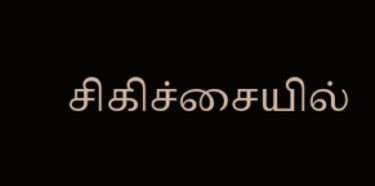சிகிச்சையில்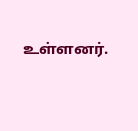உள்ளனர்.